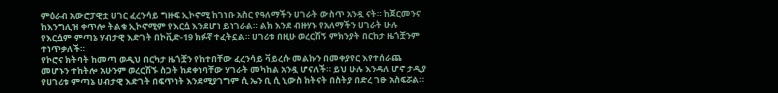ምዕራብ አውሮፓዊቷ ሀገር ፈረንሳይ ግዙፍ ኢኮኖሚ ከገነቡ አስር የዓለማችን ሀገራት ውስጥ አንዷ ናት። ከጀርመንና ከእንግሊዝ ቀጥሎ ትልቁ ኢኮኖሚም የእርሷ እንደሆነ ይነገራል። ልክ እንደ ብዙሃኑ የአለማችን ሀገራት ሁሉ የእርሷም ምጣኔ ሃብታዊ እድገት በኮቪድ-19 ክፉኛ ተፈትኗል። ሀገሪቱ በዚሁ ወረርሽኝ ምክንያት በርከታ ዜጎቿንም ተነጥቃለች።
የኮሮና ክትባት ከመጣ ወዲህ በርካታ ዜጎቿን የከተበቸው ፈረንሳይ ቫይረሱ መልኩን በመቀያየር እየተሰራጨ መሆኑን ተከትሎ አሁንም ወረርሽኙ ስጋት ከደቀነባቸው ሃገራት መካከል አንዷ ሆናለች። ይህ ሁሉ እንዳለ ሆኖ ታዲያ የሀገሪቱ ምጣኔ ሀብታዊ እድገት በፍጥነት እንደሚያገግም ሲ ኤን ቢ ሲ ኒውስ ከትናት በስትያ በድረ ገፁ አስፍሯል።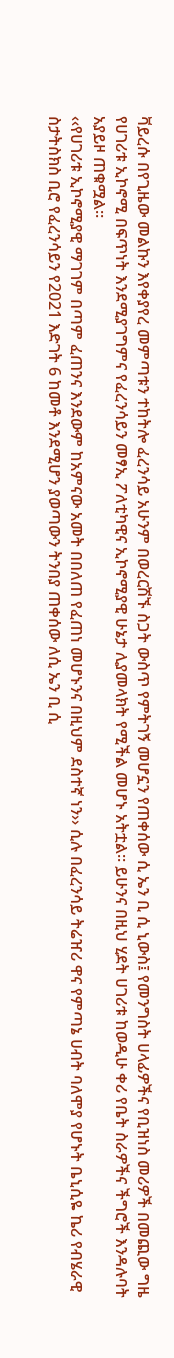ቫይረሱ በየጊዜው መልኩን እየቀያየረ መምጣቱን ተከትሎ ፈረንሳይ አሁንም በወረርሽኙ ስጋት ውስጥ የምትገኝ መሆኗን የጠቀሰው ሲ ኤን ቢ ሲ ኒውስ፤ የመንግስት ሀላፊዎችና የቢዝነስ መሪዎች በመጪው ግዜ የሀገሪቱ ኢኮኖሚ በፍጥነት እንደሚያገግምና የፈረንሳይን መፃኢ ፖለቲካዊና ኢኮኖሚያዊ ሁኔታ ሊያመላክት የሚችል መሆኑ አትቷል። ይሁንና በዚህ ሂደት ሀገሪቱ ከወዲሁ ቀሪ የቤት ስራዎችና ችግሮች እንዳሉባት አያይዞ ጠቁሟል።
‹‹የሀገሪቱ ኢኮኖሚያዊ ማገገም በጣም ፈጠንና እንደውም ከአምናው አመት በበለጠ የፈጠነ መሆኑንና በዚህም ደስተኛ ነን›› ሲሉ በፈረንሳይ ትሬዠሪ ዋና የምጣኔ ሀብት ባለሞያ የሆኑት ቤኒሲዬ ኬሪ የብሄራዊ ስታትስክስ ቢሮ የፈረንሳይን የ2021 እድገት 6 ከመቶ እንደሚሆን ያወጣውን ትንበያ ጠቀሰው ለሲ ኤን ቢ ሲ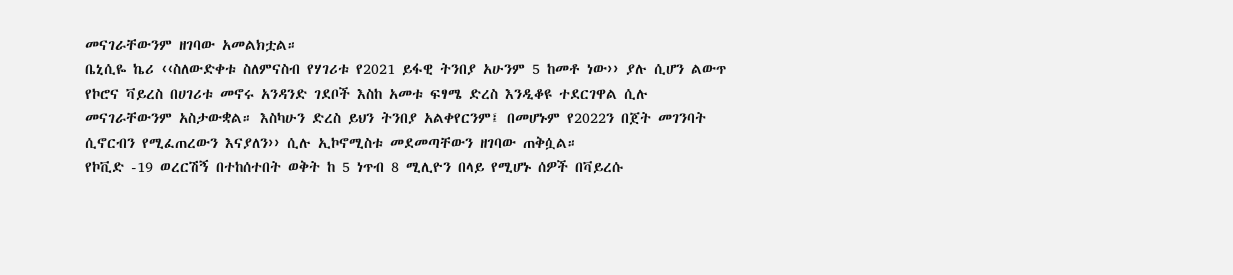መናገራቸውንም ዘገባው አመልክቷል።
ቤኒሲዬ ኬሪ ‹‹ስለውድቀቱ ስለምናስብ የሃገሪቱ የ2021 ይፋዊ ትንበያ አሁንም 5 ከመቶ ነው›› ያሉ ሲሆን ልውጥ የኮሮና ቫይረስ በሀገሪቱ መኖሩ አንዳንድ ገደቦች እስከ አመቱ ፍፃሜ ድረስ እንዲቆዩ ተደርገዋል ሲሉ መናገራቸውንም አስታውቋል። እስካሁን ድረስ ይህን ትንበያ አልቀየርንም፤ በመሆኑም የ2022ን በጀት መገንባት ሲኖርብን የሚፈጠረውን እናያለን›› ሲሉ ኢኮኖሚስቱ መደመጣቸውን ዘገባው ጠቅሷል።
የኮቪድ -19 ወረርሽኝ በተከሰተበት ወቅት ከ 5 ነጥብ 8 ሚሊዮን በላይ የሚሆኑ ሰዎች በቫይረሱ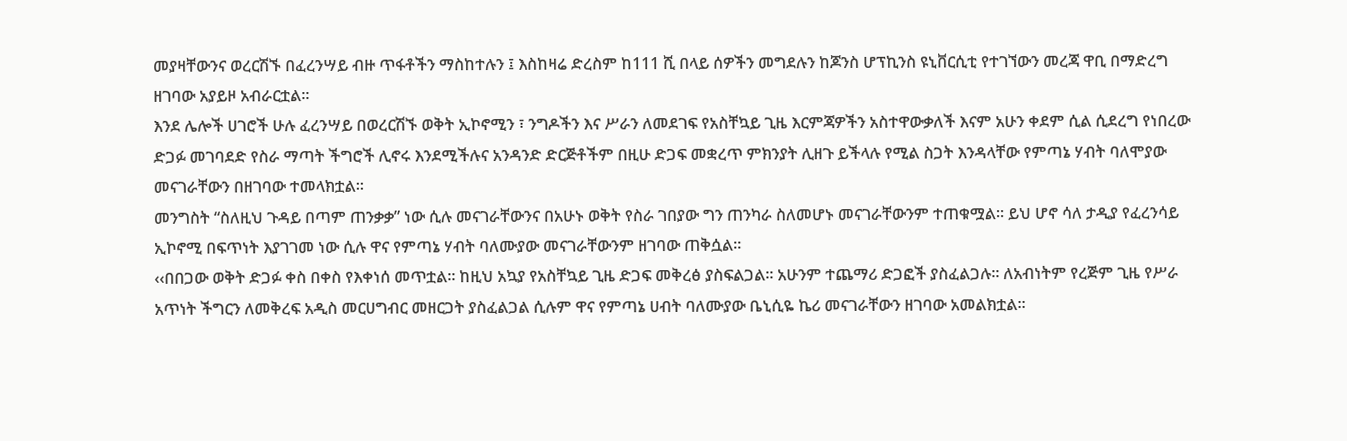መያዛቸውንና ወረርሽኙ በፈረንሣይ ብዙ ጥፋቶችን ማስከተሉን ፤ እስከዛሬ ድረስም ከ111 ሺ በላይ ሰዎችን መግደሉን ከጆንስ ሆፕኪንስ ዩኒቨርሲቲ የተገኘውን መረጃ ዋቢ በማድረግ ዘገባው አያይዞ አብራርቷል።
እንደ ሌሎች ሀገሮች ሁሉ ፈረንሣይ በወረርሽኙ ወቅት ኢኮኖሚን ፣ ንግዶችን እና ሥራን ለመደገፍ የአስቸኳይ ጊዜ እርምጃዎችን አስተዋውቃለች እናም አሁን ቀደም ሲል ሲደረግ የነበረው ድጋፉ መገባደድ የስራ ማጣት ችግሮች ሊኖሩ እንደሚችሉና አንዳንድ ድርጅቶችም በዚሁ ድጋፍ መቋረጥ ምክንያት ሊዘጉ ይችላሉ የሚል ስጋት እንዳላቸው የምጣኔ ሃብት ባለሞያው መናገራቸውን በዘገባው ተመላክቷል።
መንግስት “ስለዚህ ጉዳይ በጣም ጠንቃቃ” ነው ሲሉ መናገራቸውንና በአሁኑ ወቅት የስራ ገበያው ግን ጠንካራ ስለመሆኑ መናገራቸውንም ተጠቁሟል። ይህ ሆኖ ሳለ ታዲያ የፈረንሳይ ኢኮኖሚ በፍጥነት እያገገመ ነው ሲሉ ዋና የምጣኔ ሃብት ባለሙያው መናገራቸውንም ዘገባው ጠቅሷል።
‹‹በበጋው ወቅት ድጋፉ ቀስ በቀስ የእቀነሰ መጥቷል። ከዚህ አኳያ የአስቸኳይ ጊዜ ድጋፍ መቅረፅ ያስፍልጋል። አሁንም ተጨማሪ ድጋፎች ያስፈልጋሉ። ለአብነትም የረጅም ጊዜ የሥራ አጥነት ችግርን ለመቅረፍ አዲስ መርሀግብር መዘርጋት ያስፈልጋል ሲሉም ዋና የምጣኔ ሀብት ባለሙያው ቤኒሲዬ ኬሪ መናገራቸውን ዘገባው አመልክቷል።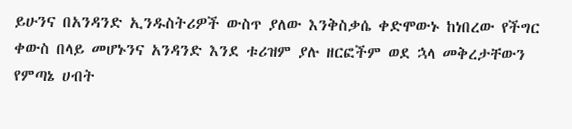ይሁንና በአንዳንድ ኢንዱስትሪዎች ውስጥ ያለው እንቅስቃሴ ቀድሞውኑ ከነበረው የችግር ቀውስ በላይ መሆኑንና አንዳንድ እንደ ቱሪዝም ያሉ ዘርፎችም ወደ ኋላ መቅረታቸውን የምጣኔ ሀብት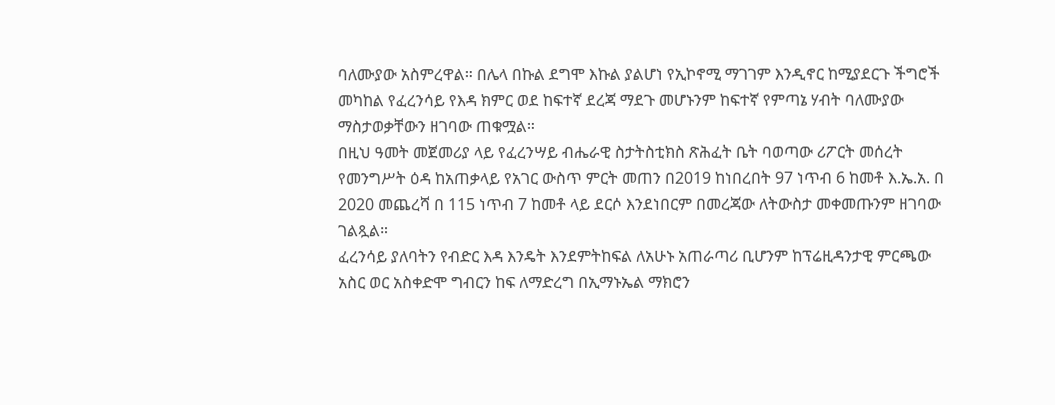ባለሙያው አስምረዋል። በሌላ በኩል ደግሞ እኩል ያልሆነ የኢኮኖሚ ማገገም እንዲኖር ከሚያደርጉ ችግሮች መካከል የፈረንሳይ የእዳ ክምር ወደ ከፍተኛ ደረጃ ማደጉ መሆኑንም ከፍተኛ የምጣኔ ሃብት ባለሙያው ማስታወቃቸውን ዘገባው ጠቁሟል።
በዚህ ዓመት መጀመሪያ ላይ የፈረንሣይ ብሔራዊ ስታትስቲክስ ጽሕፈት ቤት ባወጣው ሪፖርት መሰረት የመንግሥት ዕዳ ከአጠቃላይ የአገር ውስጥ ምርት መጠን በ2019 ከነበረበት 97 ነጥብ 6 ከመቶ እ.ኤ.አ. በ 2020 መጨረሻ በ 115 ነጥብ 7 ከመቶ ላይ ደርሶ እንደነበርም በመረጃው ለትውስታ መቀመጡንም ዘገባው ገልጿል።
ፈረንሳይ ያለባትን የብድር እዳ እንዴት እንደምትከፍል ለአሁኑ አጠራጣሪ ቢሆንም ከፕሬዚዳንታዊ ምርጫው አስር ወር አስቀድሞ ግብርን ከፍ ለማድረግ በኢማኑኤል ማክሮን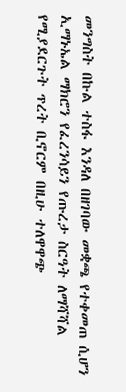መንግስት በኩል ተስፋ እንዳለ በዘገባው መቋጫ የተቀመጠ ሲሆን ኢማኑኤል ማክሮን የፈረንሳይን የጡረታ ስርዓት ለማሻሻል የሚያደርጉት ጥረት ቢኖርም በዚሁ ተለዋዋጭ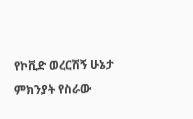የኮቪድ ወረርሽኝ ሁኔታ ምክንያት የስራው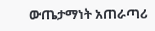ውጤታማነት አጠራጣሪ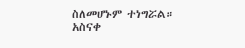ስለመሆኑም ተነግሯል።
አስናቀ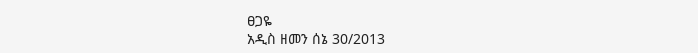ፀጋዬ
አዲስ ዘመን ሰኔ 30/2013